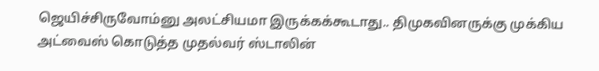ஜெயிச்சிருவோம்னு அலட்சியமா இருக்கக்கூடாது.. திமுகவினருக்கு முக்கிய அட்வைஸ் கொடுத்த முதல்வர் ஸ்டாலின்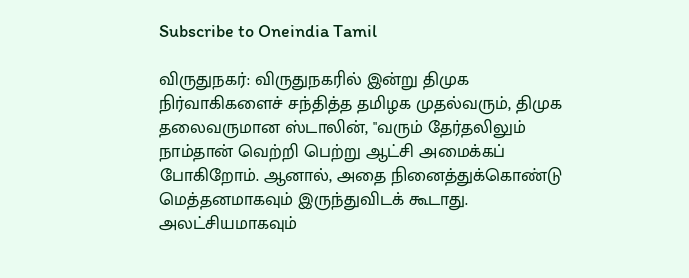Subscribe to Oneindia Tamil

விருதுநகர்: விருதுநகரில் இன்று திமுக நிர்வாகிகளைச் சந்தித்த தமிழக முதல்வரும், திமுக தலைவருமான ஸ்டாலின், "வரும் தேர்தலிலும் நாம்தான் வெற்றி பெற்று ஆட்சி அமைக்கப் போகிறோம். ஆனால், அதை நினைத்துக்கொண்டு மெத்தனமாகவும் இருந்துவிடக் கூடாது. அலட்சியமாகவும்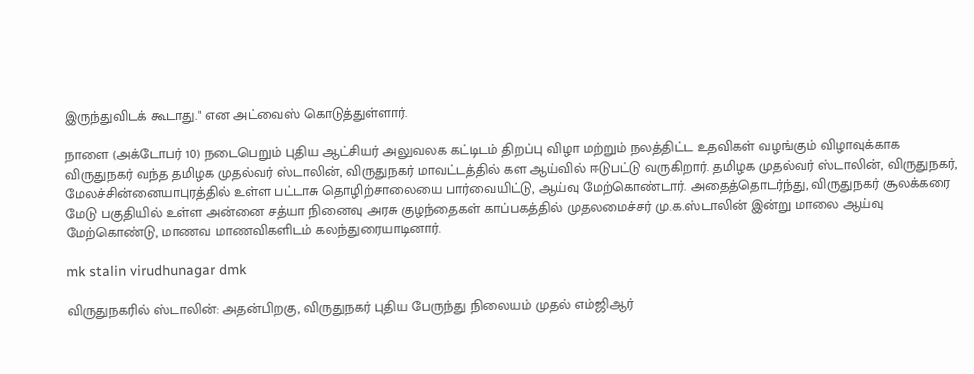இருந்துவிடக் கூடாது." என அட்வைஸ் கொடுத்துள்ளார்.

நாளை (அக்டோபர் 10) நடைபெறும் புதிய ஆட்சியர் அலுவலக கட்டிடம் திறப்பு விழா மற்றும் நலத்திட்ட உதவிகள் வழங்கும் விழாவுக்காக விருதுநகர் வந்த தமிழக முதல்வர் ஸ்டாலின், விருதுநகர் மாவட்டத்தில் கள ஆய்வில் ஈடுபட்டு வருகிறார். தமிழக முதல்வர் ஸ்டாலின், விருதுநகர், மேலச்சின்னையாபுரத்தில் உள்ள பட்டாசு தொழிற்சாலையை பார்வையிட்டு, ஆய்வு மேற்கொண்டார். அதைத்தொடர்ந்து, விருதுநகர் சூலக்கரை மேடு பகுதியில் உள்ள அன்னை சத்யா நினைவு அரசு குழந்தைகள் காப்பகத்தில் முதலமைச்சர் மு.க.ஸ்டாலின் இன்று மாலை ஆய்வு மேற்கொண்டு, மாணவ மாணவிகளிடம் கலந்துரையாடினார்.

mk stalin virudhunagar dmk

விருதுநகரில் ஸ்டாலின்: அதன்பிறகு, விருதுநகர் புதிய பேருந்து நிலையம் முதல் எம்ஜிஆர்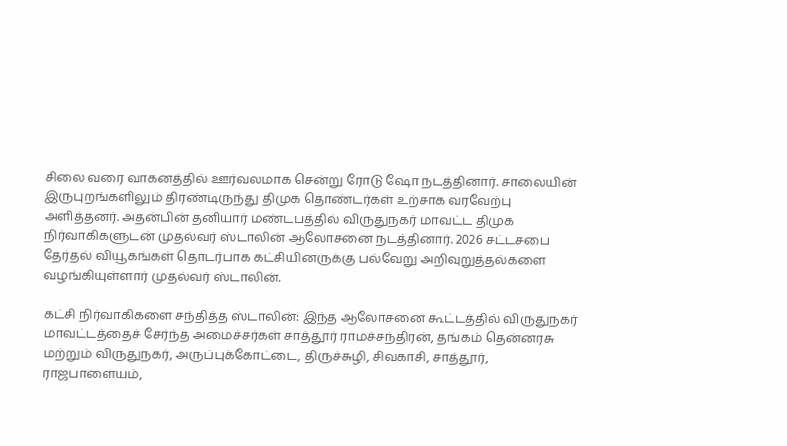சிலை வரை வாகனத்தில் ஊர்வலமாக சென்று ரோடு ஷோ நடத்தினார். சாலையின் இருபுறங்களிலும் திரண்டிருந்து திமுக தொண்டர்கள் உற்சாக வரவேற்பு அளித்தனர். அதன்பின் தனியார் மண்டபத்தில் விருதுநகர் மாவட்ட திமுக நிர்வாகிகளுடன் முதல்வர் ஸ்டாலின் ஆலோசனை நடத்தினார். 2026 சட்டசபை தேர்தல் வியூகங்கள் தொடர்பாக கட்சியினருக்கு பல்வேறு அறிவுறுத்தல்களை வழங்கியுள்ளார் முதல்வர் ஸ்டாலின்.

கட்சி நிர்வாகிகளை சந்தித்த ஸ்டாலின்: இந்த ஆலோசனை கூட்டத்தில் விருதுநகர் மாவட்டத்தைச் சேர்ந்த அமைச்சர்கள் சாத்தூர் ராமச்சந்திரன், தங்கம் தென்னரசு மற்றும் விருதுநகர், அருப்புக்கோட்டை, திருச்சுழி, சிவகாசி, சாத்தூர், ராஜபாளையம்,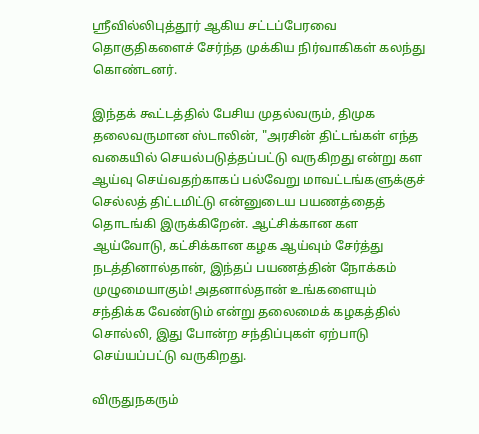ஸ்ரீவில்லிபுத்தூர் ஆகிய சட்டப்பேரவை தொகுதிகளைச் சேர்ந்த முக்கிய நிர்வாகிகள் கலந்து கொண்டனர்.

இந்தக் கூட்டத்தில் பேசிய முதல்வரும், திமுக தலைவருமான ஸ்டாலின், "அரசின் திட்டங்கள் எந்த வகையில் செயல்படுத்தப்பட்டு வருகிறது என்று கள ஆய்வு செய்வதற்காகப் பல்வேறு மாவட்டங்களுக்குச் செல்லத் திட்டமிட்டு என்னுடைய பயணத்தைத் தொடங்கி இருக்கிறேன். ஆட்சிக்கான கள ஆய்வோடு, கட்சிக்கான கழக ஆய்வும் சேர்த்து நடத்தினால்தான், இந்தப் பயணத்தின் நோக்கம் முழுமையாகும்! அதனால்தான் உங்களையும் சந்திக்க வேண்டும் என்று தலைமைக் கழகத்தில் சொல்லி, இது போன்ற சந்திப்புகள் ஏற்பாடு செய்யப்பட்டு வருகிறது.

விருதுநகரும்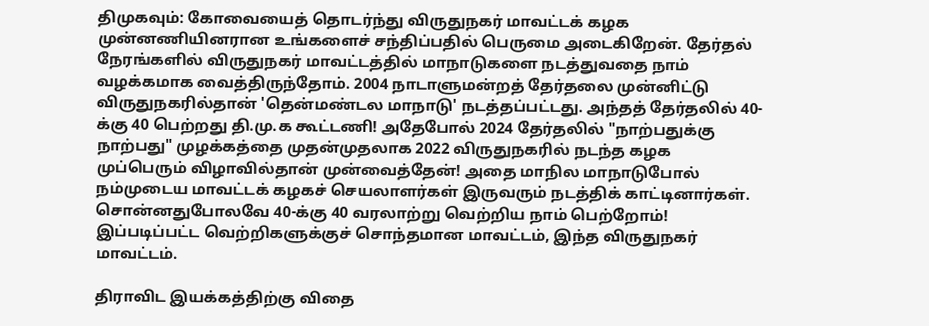திமுகவும்: கோவையைத் தொடர்ந்து விருதுநகர் மாவட்டக் கழக முன்னணியினரான உங்களைச் சந்திப்பதில் பெருமை அடைகிறேன். தேர்தல் நேரங்களில் விருதுநகர் மாவட்டத்தில் மாநாடுகளை நடத்துவதை நாம் வழக்கமாக வைத்திருந்தோம். 2004 நாடாளுமன்றத் தேர்தலை முன்னிட்டு விருதுநகரில்தான் 'தென்மண்டல மாநாடு' நடத்தப்பட்டது. அந்தத் தேர்தலில் 40-க்கு 40 பெற்றது தி.மு.க கூட்டணி! அதேபோல் 2024 தேர்தலில் "நாற்பதுக்கு நாற்பது" முழக்கத்தை முதன்முதலாக 2022 விருதுநகரில் நடந்த கழக முப்பெரும் விழாவில்தான் முன்வைத்தேன்! அதை மாநில மாநாடுபோல் நம்முடைய மாவட்டக் கழகச் செயலாளர்கள் இருவரும் நடத்திக் காட்டினார்கள். சொன்னதுபோலவே 40-க்கு 40 வரலாற்று வெற்றிய நாம் பெற்றோம்! இப்படிப்பட்ட வெற்றிகளுக்குச் சொந்தமான மாவட்டம், இந்த விருதுநகர் மாவட்டம்.

திராவிட இயக்கத்திற்கு விதை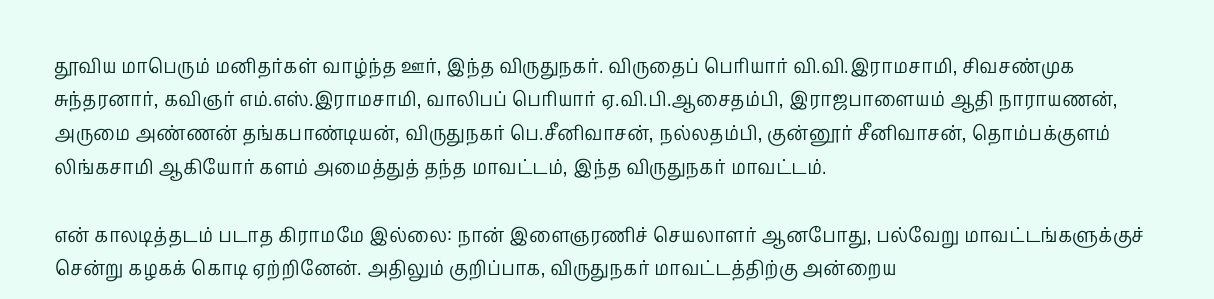தூவிய மாபெரும் மனிதர்கள் வாழ்ந்த ஊர், இந்த விருதுநகர். விருதைப் பெரியார் வி.வி.இராமசாமி, சிவசண்முக சுந்தரனார், கவிஞர் எம்.எஸ்.இராமசாமி, வாலிபப் பெரியார் ஏ.வி.பி.ஆசைதம்பி, இராஜபாளையம் ஆதி நாராயணன், அருமை அண்ணன் தங்கபாண்டியன், விருதுநகர் பெ.சீனிவாசன், நல்லதம்பி, குன்னூர் சீனிவாசன், தொம்பக்குளம் லிங்கசாமி ஆகியோர் களம் அமைத்துத் தந்த மாவட்டம், இந்த விருதுநகர் மாவட்டம்.

என் காலடித்தடம் படாத கிராமமே இல்லை: நான் இளைஞரணிச் செயலாளர் ஆனபோது, பல்வேறு மாவட்டங்களுக்குச் சென்று கழகக் கொடி ஏற்றினேன். அதிலும் குறிப்பாக, விருதுநகர் மாவட்டத்திற்கு அன்றைய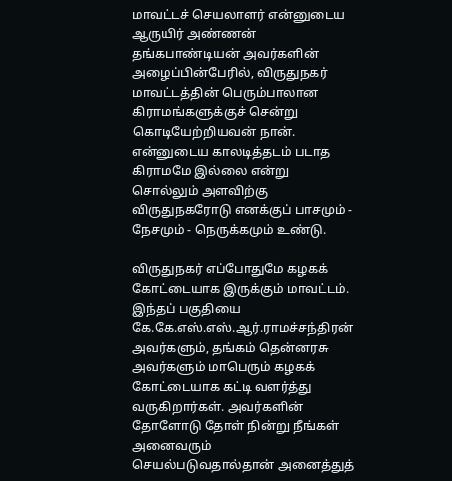மாவட்டச் செயலாளர் என்னுடைய ஆருயிர் அண்ணன் தங்கபாண்டியன் அவர்களின் அழைப்பின்பேரில், விருதுநகர் மாவட்டத்தின் பெரும்பாலான கிராமங்களுக்குச் சென்று கொடியேற்றியவன் நான். என்னுடைய காலடித்தடம் படாத கிராமமே இல்லை என்று சொல்லும் அளவிற்கு விருதுநகரோடு எனக்குப் பாசமும் - நேசமும் - நெருக்கமும் உண்டு.

விருதுநகர் எப்போதுமே கழகக் கோட்டையாக இருக்கும் மாவட்டம். இந்தப் பகுதியை கே.கே.எஸ்.எஸ்.ஆர்.ராமச்சந்திரன் அவர்களும், தங்கம் தென்னரசு அவர்களும் மாபெரும் கழகக் கோட்டையாக கட்டி வளர்த்து வருகிறார்கள். அவர்களின் தோளோடு தோள் நின்று நீங்கள் அனைவரும் செயல்படுவதால்தான் அனைத்துத்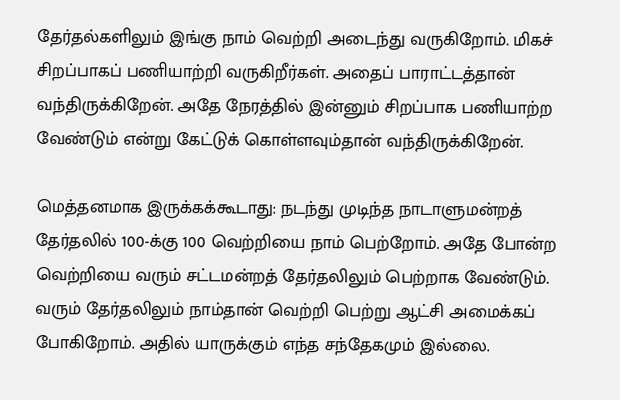தேர்தல்களிலும் இங்கு நாம் வெற்றி அடைந்து வருகிறோம். மிகச் சிறப்பாகப் பணியாற்றி வருகிறீர்கள். அதைப் பாராட்டத்தான் வந்திருக்கிறேன். அதே நேரத்தில் இன்னும் சிறப்பாக பணியாற்ற வேண்டும் என்று கேட்டுக் கொள்ளவும்தான் வந்திருக்கிறேன்.

மெத்தனமாக இருக்கக்கூடாது: நடந்து முடிந்த நாடாளுமன்றத் தேர்தலில் 100-க்கு 100 வெற்றியை நாம் பெற்றோம். அதே போன்ற வெற்றியை வரும் சட்டமன்றத் தேர்தலிலும் பெற்றாக வேண்டும். வரும் தேர்தலிலும் நாம்தான் வெற்றி பெற்று ஆட்சி அமைக்கப் போகிறோம். அதில் யாருக்கும் எந்த சந்தேகமும் இல்லை.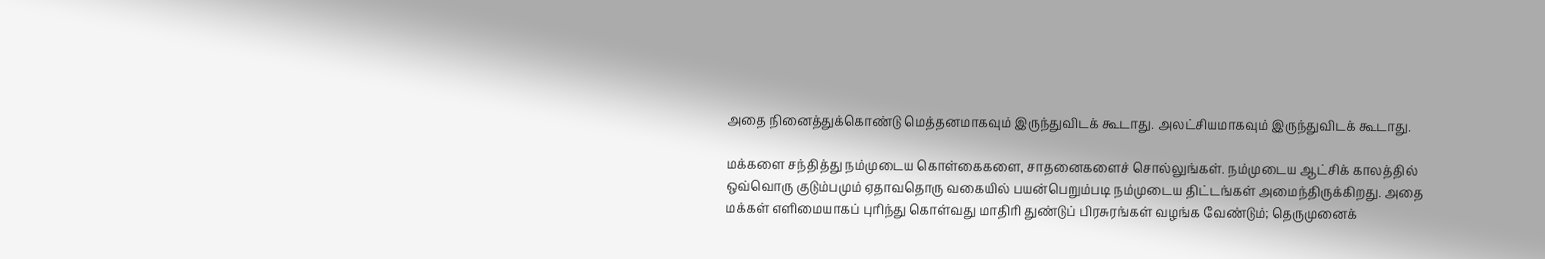அதை நினைத்துக்கொண்டு மெத்தனமாகவும் இருந்துவிடக் கூடாது. அலட்சியமாகவும் இருந்துவிடக் கூடாது.

மக்களை சந்தித்து நம்முடைய கொள்கைகளை, சாதனைகளைச் சொல்லுங்கள். நம்முடைய ஆட்சிக் காலத்தில் ஒவ்வொரு குடும்பமும் ஏதாவதொரு வகையில் பயன்பெறும்படி நம்முடைய திட்டங்கள் அமைந்திருக்கிறது. அதை மக்கள் எளிமையாகப் புரிந்து கொள்வது மாதிரி துண்டுப் பிரசுரங்கள் வழங்க வேண்டும்; தெருமுனைக்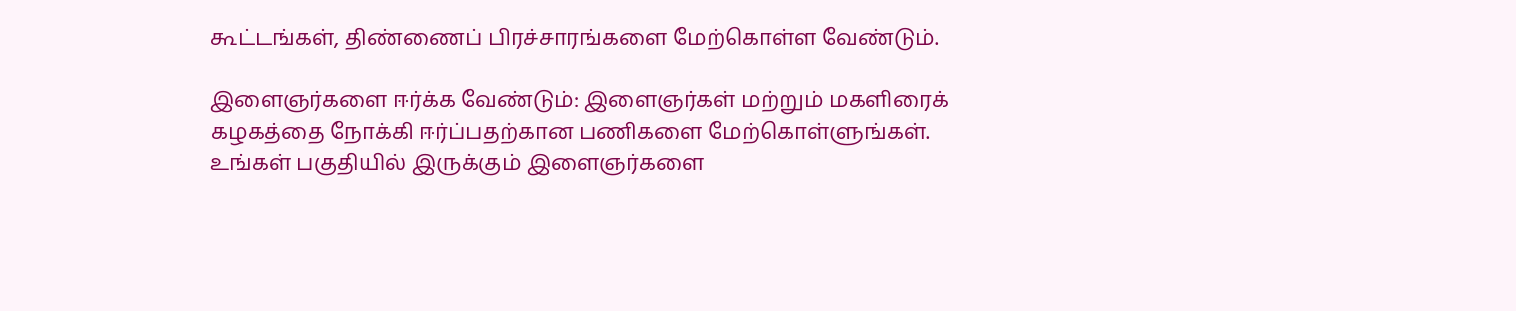கூட்டங்கள், திண்ணைப் பிரச்சாரங்களை மேற்கொள்ள வேண்டும்.

இளைஞர்களை ஈர்க்க வேண்டும்: இளைஞர்கள் மற்றும் மகளிரைக் கழகத்தை நோக்கி ஈர்ப்பதற்கான பணிகளை மேற்கொள்ளுங்கள். உங்கள் பகுதியில் இருக்கும் இளைஞர்களை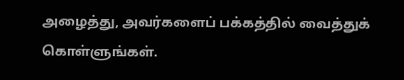அழைத்து, அவர்களைப் பக்கத்தில் வைத்துக் கொள்ளுங்கள்.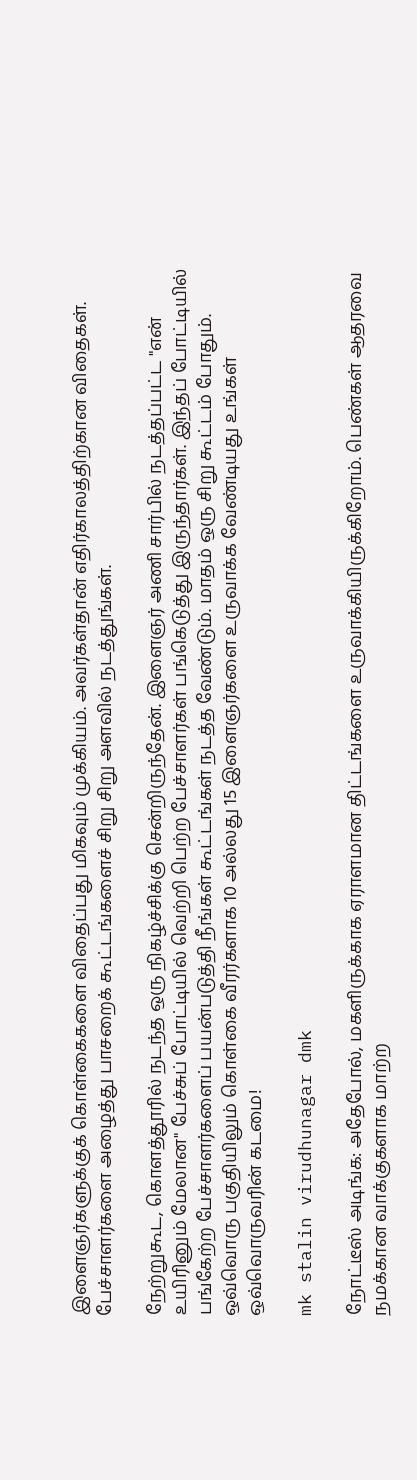இளைஞர்களுக்குக் கொள்கைகளை விதைப்பது மிகவும் முக்கியம். அவர்கள்தான் எதிர்காலத்திற்கான விதைகள். பேச்சாளர்களை அழைத்து பாசறைக் கூட்டங்களைச் சிறு சிறு அளவில் நடத்துங்கள்.

நேற்றுகூட, கொளத்தூரில் நடந்த ஒரு நிகழ்ச்சிக்கு சென்றிருந்தேன். இளைஞர் அணி சார்பில் நடத்தப்பட்ட "என் உயிரினும் மேலான" பேச்சுப் போட்டியில் வெற்றி பெற்ற பேச்சாளர்கள் பங்கெடுத்து இருந்தார்கள். இந்தப் போட்டியில் பங்கேற்ற பேச்சாளர்களைப் பயன்படுத்தி நீங்கள் கூட்டங்கள் நடத்த வேண்டும். மாதம் ஒரு சிறு கூட்டம் போதும். ஒவ்வொரு பகுதியிலும் கொள்கை வீரர்களாக 10 அல்லது 15 இளைஞர்களை உருவாக்க வேண்டியது உங்கள் ஒவ்வொருவரின் கடமை!

mk stalin virudhunagar dmk

நோட்டீஸ் அடிங்க: அதேபோல், மகளிருக்காக ஏராளமான திட்டங்களை உருவாக்கியிருக்கிறோம். பெண்கள் ஆதரவை நமக்கான வாக்குகளாக மாற்ற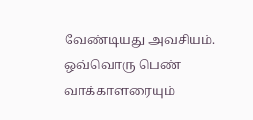வேண்டியது அவசியம். ஒவ்வொரு பெண் வாக்காளரையும்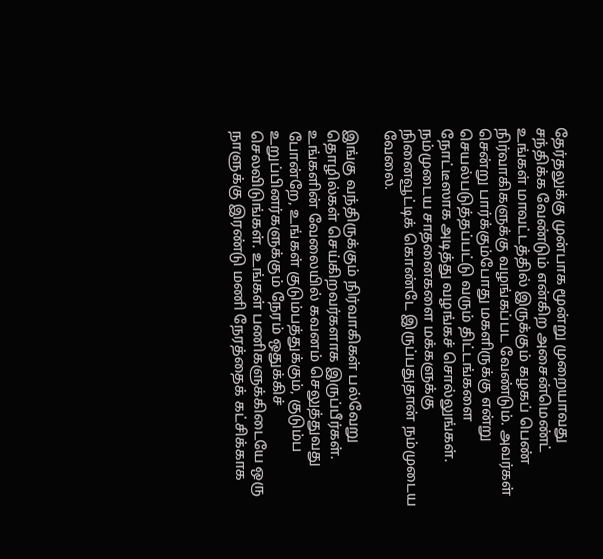தேர்தலுக்கு முன்பாக மூன்று முறையாவது சந்திக்க வேண்டும் என்கிற அசைன்மெண்ட் உங்கள் மாவட்டத்தில் இருக்கும் கழகப் பெண் நிர்வாகிகளுக்கு வழங்கப்பட வேண்டும். அவர்கள் சென்று பார்க்கும்போது மகளிருக்கு என்று செயல்படுத்தப்பட்டு வரும் திட்டங்களை நோட்டீஸாக அடித்து வழங்கச் சொல்லுங்கள். நம்முடைய சாதனைகளை மக்களுக்கு நினைவூட்டிக் கொண்டே இருப்பதுதான் நம்முடைய வேலை.

இங்கு வந்திருக்கும் நிர்வாகிகள் பல்வேறு தொழில்கள் செய்கிறவர்களாக இருப்பீர்கள். உங்களின் வேலையில் கவனம் செலுத்துவது போன்றே, உங்கள் குடும்பத்துக்கும், குடும்ப உறுப்பினர்களுக்கும் நேரம் ஒதுக்கிச் செலவிடுங்கள். உங்கள் பணிகளுக்கிடையே ஒரு நாளுக்கு இரண்டு மணி நேரத்தைக் கட்சிக்காக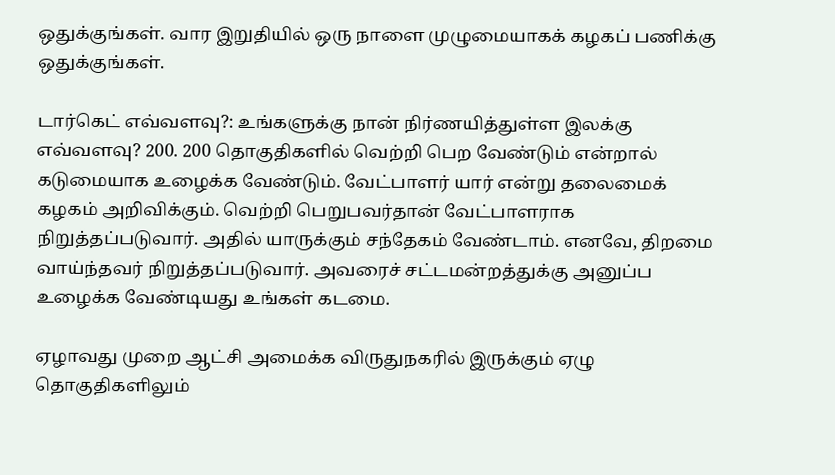ஒதுக்குங்கள். வார இறுதியில் ஒரு நாளை முழுமையாகக் கழகப் பணிக்கு ஒதுக்குங்கள்.

டார்கெட் எவ்வளவு?: உங்களுக்கு நான் நிர்ணயித்துள்ள இலக்கு எவ்வளவு? 200. 200 தொகுதிகளில் வெற்றி பெற வேண்டும் என்றால் கடுமையாக உழைக்க வேண்டும். வேட்பாளர் யார் என்று தலைமைக் கழகம் அறிவிக்கும். வெற்றி பெறுபவர்தான் வேட்பாளராக நிறுத்தப்படுவார். அதில் யாருக்கும் சந்தேகம் வேண்டாம். எனவே, திறமை வாய்ந்தவர் நிறுத்தப்படுவார். அவரைச் சட்டமன்றத்துக்கு அனுப்ப உழைக்க வேண்டியது உங்கள் கடமை.

ஏழாவது முறை ஆட்சி அமைக்க விருதுநகரில் இருக்கும் ஏழு தொகுதிகளிலும்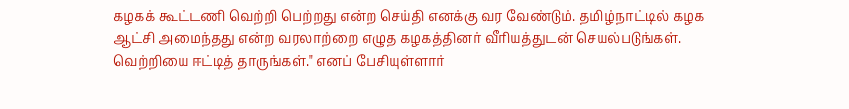கழகக் கூட்டணி வெற்றி பெற்றது என்ற செய்தி எனக்கு வர வேண்டும். தமிழ்நாட்டில் கழக ஆட்சி அமைந்தது என்ற வரலாற்றை எழுத கழகத்தினர் வீரியத்துடன் செயல்படுங்கள். வெற்றியை ஈட்டித் தாருங்கள்." எனப் பேசியுள்ளார்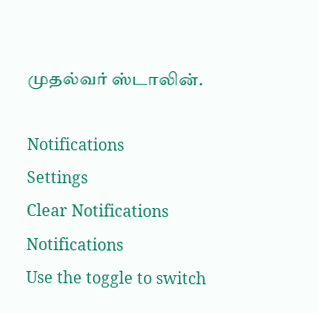முதல்வர் ஸ்டாலின்.

Notifications
Settings
Clear Notifications
Notifications
Use the toggle to switch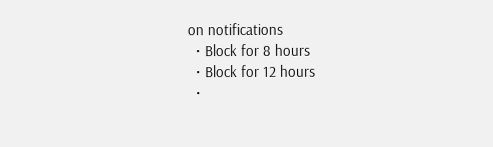on notifications
  • Block for 8 hours
  • Block for 12 hours
  •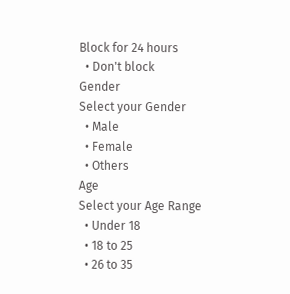Block for 24 hours
  • Don't block
Gender
Select your Gender
  • Male
  • Female
  • Others
Age
Select your Age Range
  • Under 18
  • 18 to 25
  • 26 to 35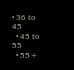• 36 to 45
  • 45 to 55
  • 55+